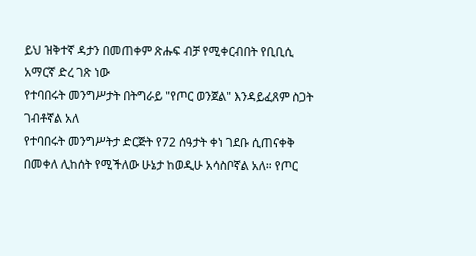ይህ ዝቅተኛ ዳታን በመጠቀም ጽሑፍ ብቻ የሚቀርብበት የቢቢሲ አማርኛ ድረ ገጽ ነው
የተባበሩት መንግሥታት በትግራይ "የጦር ወንጀል" እንዳይፈጸም ስጋት ገብቶኛል አለ
የተባበሩት መንግሥትታ ድርጅት የ72 ሰዓታት ቀነ ገደቡ ሲጠናቀቅ በመቀለ ሊከሰት የሚችለው ሁኔታ ከወዲሁ አሳስቦኛል አለ። የጦር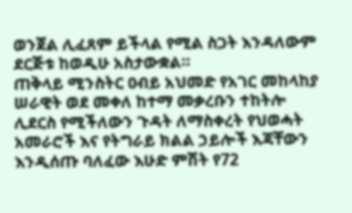ወንጀል ሊፈጸም ይችላል የሚል ስጋት እንዳለውም ደርጅቱ ከወዲሁ አስታውቋል።
ጠቅላይ ሚንስትር ዐብይ አህመድ የአገር መከላከያ ሠራዊት ወደ መቀለ ከተማ መቃረቡን ተከትሎ ሊደርስ የሚችለውን ጉዳት ለማስቀረት የህወሓት አመራሮች እና የትግራይ ክልል ኃይሎች እጃቸውን እንዲሰጡ ባለፈው እሁድ ምሽት የ72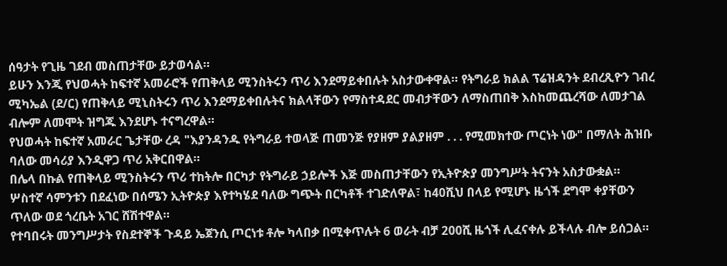ሰዓታት የጊዜ ገደብ መስጠታቸው ይታወሳል።
ይሁን እንጂ የህወሓት ከፍተኛ አመራሮች የጠቅላይ ሚንስትሩን ጥሪ እንደማይቀበሉት አስታውቀዋል። የትግራይ ክልል ፕሬዝዳንት ደብረጺዮን ገብረ ሚካኤል (ደ/ር) የጠቅላይ ሚኒስትሩን ጥሪ እንደማይቀበሉትና ክልላቸውን የማስተዳደር መብታቸውን ለማስጠበቅ እስከመጨረሻው ለመታገል ብሎም ለመሞት ዝግጁ እንደሆኑ ተናግረዋል።
የህወሓት ከፍተኛ አመራር ጌታቸው ረዳ "እያንዳንዱ የትግራይ ተወላጅ ጠመንጅ የያዘም ያልያዘም . . . የሚመክተው ጦርነት ነው" በማለት ሕዝቡ ባለው መሳሪያ እንዲዋጋ ጥሪ አቅርበዋል።
በሌላ በኩል የጠቅላይ ሚንስትሩን ጥሪ ተከትሎ በርካታ የትግራይ ኃይሎች እጅ መስጠታቸውን የኢትዮጵያ መንግሥት ትናንት አስታውቋል።
ሦስተኛ ሳምንቱን በደፈነው በሰሜን ኢትዮጵያ እየተካሄደ ባለው ግጭት በርካቶች ተገድለዋል፣ ከ40ሺህ በላይ የሚሆኑ ዜጎች ደግሞ ቀያቸውን ጥለው ወደ ጎረቤት አገር ሸሽተዋል።
የተባበሩት መንግሥታት የስደተኞች ጉዳይ ኤጀንሲ ጦርነቱ ቶሎ ካላበቃ በሚቀጥሉት 6 ወራት ብቻ 200ሺ ዜጎች ሊፈናቀሉ ይችላሉ ብሎ ይሰጋል።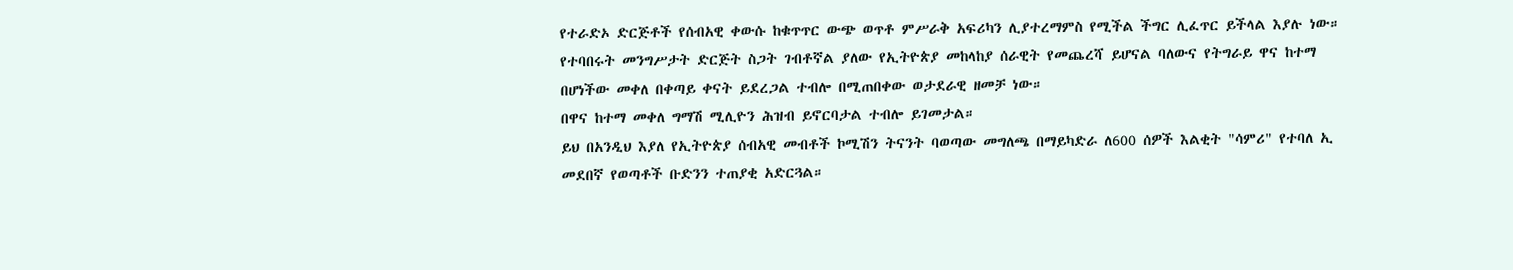የተራድኦ ድርጅቶች የሰብአዊ ቀውሱ ከቁጥጥር ውጭ ወጥቶ ምሥራቅ አፍሪካን ሊያተረማምስ የሚችል ችግር ሊፈጥር ይችላል እያሉ ነው።
የተባበሩት መንግሥታት ድርጅት ስጋት ገብቶኛል ያለው የኢትዮጵያ መከላከያ ሰራዊት የመጨረሻ ይሆናል ባለውና የትግራይ ዋና ከተማ በሆነችው መቀለ በቀጣይ ቀናት ይደረጋል ተብሎ በሚጠበቀው ወታደራዊ ዘመቻ ነው።
በዋና ከተማ መቀለ ግማሽ ሚሊዮን ሕዝብ ይኖርባታል ተብሎ ይገመታል።
ይህ በአንዲህ እያለ የኢትዮጵያ ሰብአዊ መብቶች ኮሚሽን ትናንት ባወጣው መግለጫ በማይካድራ ለ600 ሰዎች እልቂት "ሳምሪ" የተባለ ኢ መደበኛ የወጣቶች ቡድንን ተጠያቂ አድርጓል።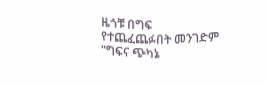ዜጎቹ በግፍ የተጨፈጨፉበት መንገድም "ግፍና ጭካኔ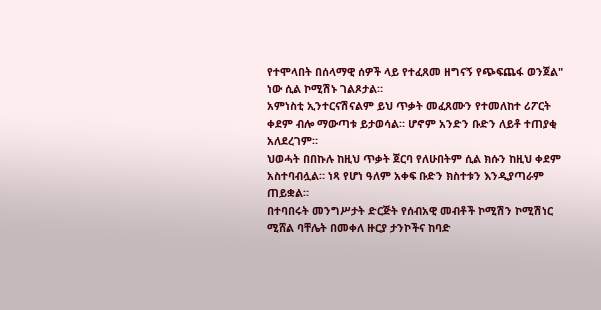የተሞላበት በሰላማዊ ሰዎች ላይ የተፈጸመ ዘግናኝ የጭፍጨፋ ወንጀል" ነው ሲል ኮሚሽኑ ገልጾታል።
አምነስቲ ኢንተርናሽናልም ይህ ጥቃት መፈጸሙን የተመለከተ ሪፖርት ቀደም ብሎ ማውጣቱ ይታወሳል። ሆኖም አንድን ቡድን ለይቶ ተጠያቂ አለደረገም።
ህወሓት በበኩሉ ከዚህ ጥቃት ጀርባ የለሁበትም ሲል ክሱን ከዚህ ቀደም አስተባብሏል። ነጻ የሆነ ዓለም አቀፍ ቡድን ክስተቱን እንዲያጣራም ጠይቋል።
በተባበሩት መንግሥታት ድርጅት የሰብአዊ መብቶች ኮሚሽን ኮሚሽነር ሚሸል ባቸሌት በመቀለ ዙርያ ታንኮችና ከባድ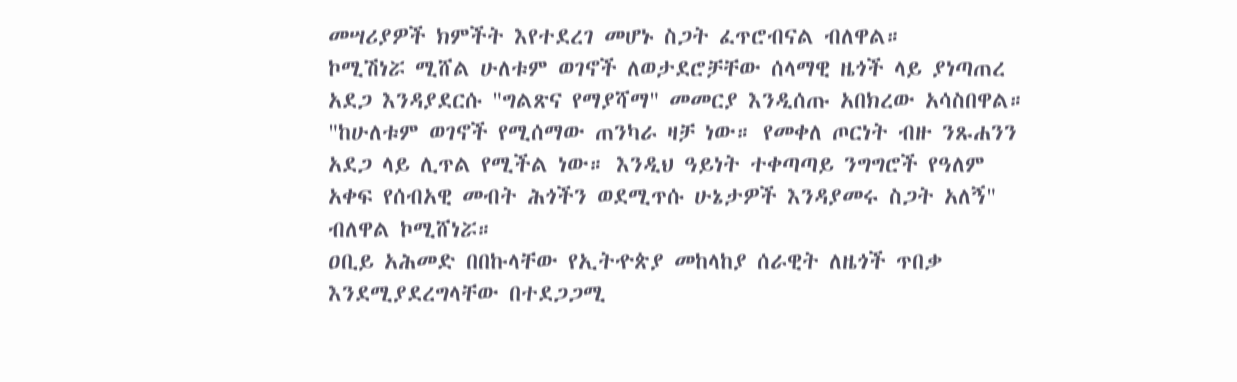መሣሪያዎች ክምችት እየተደረገ መሆኑ ስጋት ፈጥሮብናል ብለዋል።
ኮሚሽነሯ ሚሸል ሁለቱም ወገኖች ለወታደሮቻቸው ሰላማዊ ዜጎች ላይ ያነጣጠረ አደጋ እንዳያደርሱ "ግልጽና የማያሻማ" መመርያ እንዲሰጡ አበክረው አሳስበዋል።
"ከሁለቱም ወገኖች የሚሰማው ጠንካራ ዛቻ ነው። የመቀለ ጦርነት ብዙ ንጹሐንን አደጋ ላይ ሊጥል የሚችል ነው። እንዲህ ዓይነት ተቀጣጣይ ንግግሮች የዓለም አቀፍ የሰብአዊ መብት ሕጎችን ወደሚጥሱ ሁኔታዎች እንዳያመሩ ስጋት አለኝ" ብለዋል ኮሚሸነሯ።
ዐቢይ አሕመድ በበኩላቸው የኢትዯጵያ መከላከያ ሰራዊት ለዜጎች ጥበቃ እንደሚያደረግላቸው በተደጋጋሚ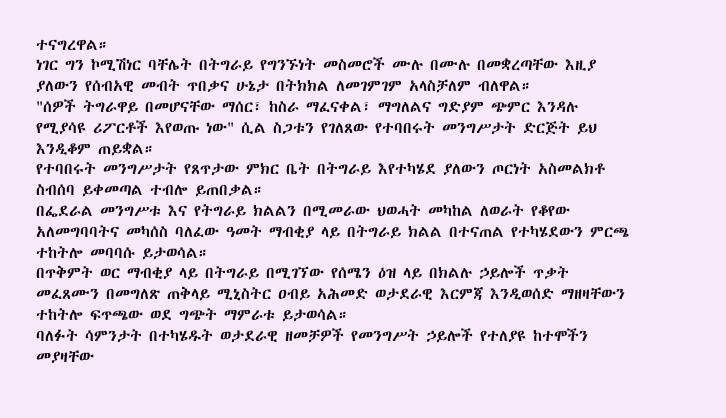ተናግረዋል።
ነገር ግን ኮሚሽነር ባቸሌት በትግራይ የግንኙነት መስመሮች ሙሉ በሙሉ በመቋረጣቸው እዚያ ያለውን የሰብአዊ መብት ጥበቃና ሁኔታ በትክክል ለመገምገም አላስቻለም ብለዋል።
"ሰዎች ትግራዋይ በመሆናቸው ማሰር፣ ከስራ ማፈናቀል፣ ማግለልና ግድያም ጭምር እንዳሉ የሚያሳዩ ሪፖርቶች እየወጡ ነው" ሲል ስጋቱን የገለጸው የተባበሩት መንግሥታት ድርጅት ይህ እንዲቆም ጠይቋል።
የተባበሩት መንግሥታት የጸጥታው ምክር ቤት በትግራይ እየተካሄደ ያለውን ጦርነት አስመልክቶ ስብሰባ ይቀመጣል ተብሎ ይጠበቃል።
በፌደራል መንግሥቱ እና የትግራይ ክልልን በሚመራው ህወሓት መካከል ለወራት የቆየው አለመግባባትና መካሰስ ባለፈው ዓመት ማብቂያ ላይ በትግራይ ክልል በተናጠል የተካሄደውን ምርጫ ተከትሎ መባባሱ ይታወሳል።
በጥቅምት ወር ማብቂያ ላይ በትግራይ በሚገኘው የሰሜን ዕዝ ላይ በክልሉ ኃይሎች ጥቃት መፈጸሙን በመግለጽ ጠቅላይ ሚኒስትር ዐብይ አሕመድ ወታደራዊ እርምጃ እንዲወሰድ ማዘዛቸውን ተከትሎ ፍጥጫው ወደ ግጭት ማምራቱ ይታወሳል።
ባለፉት ሳምንታት በተካሄዱት ወታደራዊ ዘመቻዎች የመንግሥት ኃይሎች የተለያዩ ከተሞችን መያዛቸው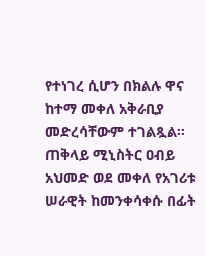የተነገረ ሲሆን በክልሉ ዋና ከተማ መቀለ አቅራቢያ መድረሳቸውም ተገልጿል።
ጠቅላይ ሚኒስትር ዐብይ አህመድ ወደ መቀለ የአገሪቱ ሠራዊት ከመንቀሳቀሱ በፊት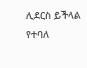ሊደርስ ይችላል የተባለ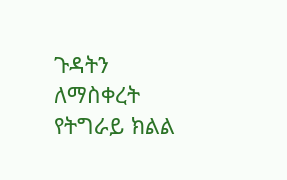ጉዳትን ለማስቀረት የትግራይ ክልል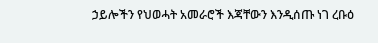ኃይሎችን የህወሓት አመራሮች እጃቸውን እንዲሰጡ ነገ ረቡዕ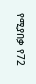የሚያበቃ የ72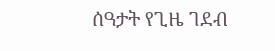ሰዓታት የጊዜ ገደብ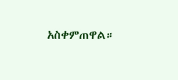አስቀምጠዋል።